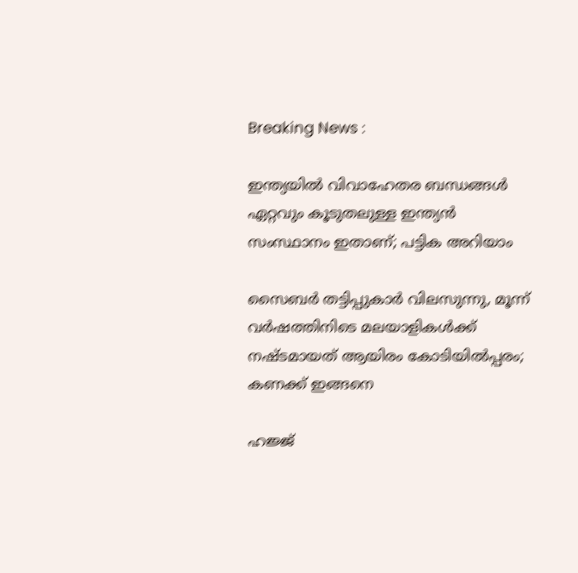Breaking News :

ഇന്ത്യയില്‍ വിവാഹേതര ബന്ധങ്ങള്‍ ഏറ്റവും കൂടുതലുള്ള ഇന്ത്യന്‍ സംസ്ഥാനം ഇതാണ്; പട്ടിക അറിയാം

സൈബര്‍ തട്ടിപ്പുകാര്‍ വിലസുന്നു, മൂന്ന് വര്‍ഷത്തിനിടെ മലയാളികള്‍ക്ക് നഷ്ടമായത് ആയിരം കോടിയില്‍പ്പരം; കണക്ക് ഇങ്ങനെ

ഹജ്ജ്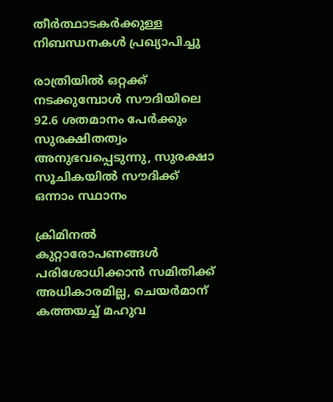തീർത്ഥാടകർക്കുള്ള നിബന്ധനകൾ പ്രഖ്യാപിച്ചു

രാത്രിയിൽ ഒറ്റക്ക് നടക്കുമ്പോൾ സൗദിയിലെ 92.6 ശതമാനം പേർക്കും സുരക്ഷിതത്വം അനുഭവപ്പെടുന്നു, സുരക്ഷാ സൂചികയിൽ സൗദിക്ക് ഒന്നാം സ്ഥാനം

ക്രിമിനല്‍ കുറ്റാരോപണങ്ങള്‍ പരിശോധിക്കാന്‍ സമിതിക്ക്‌ അധികാരമില്ല, ചെയര്‍മാന്‌ കത്തയച്ച് മഹുവ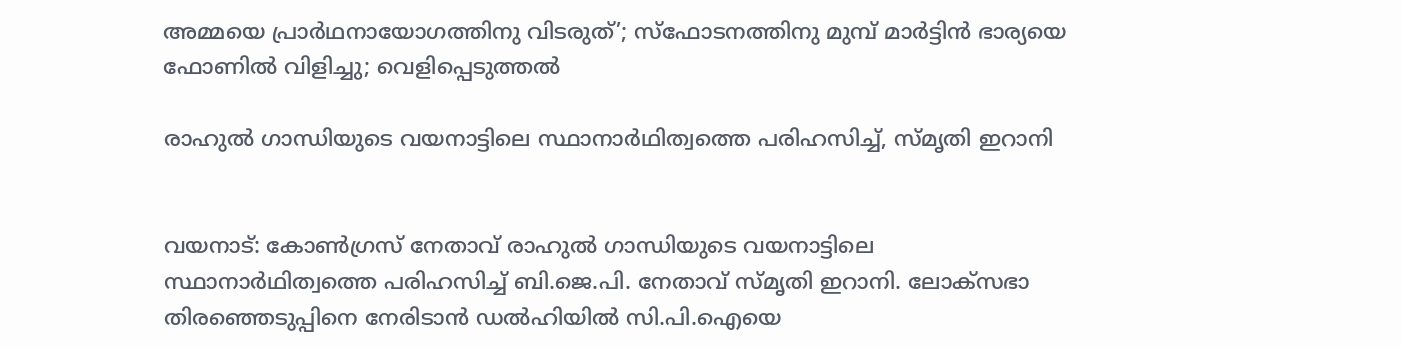അമ്മയെ പ്രാര്‍ഥനായോഗത്തിനു വിടരുത്’; സ്‌ഫോടനത്തിനു മുമ്പ് മാര്‍ട്ടിന്‍ ഭാര്യയെ ഫോണില്‍ വിളിച്ചു; വെളിപ്പെടുത്തല്‍

രാഹുല്‍ ഗാന്ധിയുടെ വയനാട്ടിലെ സ്ഥാനാര്‍ഥിത്വത്തെ പരിഹസിച്ച്, സ്മൃതി ഇറാനി


വയനാട്: കോണ്‍ഗ്രസ് നേതാവ് രാഹുല്‍ ഗാന്ധിയുടെ വയനാട്ടിലെ സ്ഥാനാര്‍ഥിത്വത്തെ പരിഹസിച്ച് ബി.ജെ.പി. നേതാവ് സ്മൃതി ഇറാനി. ലോക്‌സഭാ തിരഞ്ഞെടുപ്പിനെ നേരിടാന്‍ ഡല്‍ഹിയില്‍ സി.പി.ഐയെ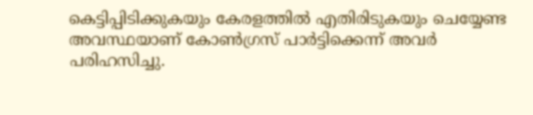കെട്ടിപ്പിടിക്കുകയും കേരളത്തില്‍ എതിരിടുകയും ചെയ്യേണ്ട അവസ്ഥയാണ് കോണ്‍ഗ്രസ് പാര്‍ട്ടിക്കെന്ന് അവര്‍ പരിഹസിച്ചു.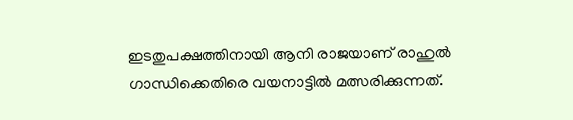ഇടതുപക്ഷത്തിനായി ആനി രാജയാണ് രാഹുല്‍ ഗാന്ധിക്കെതിരെ വയനാട്ടില്‍ മത്സരിക്കുന്നത്.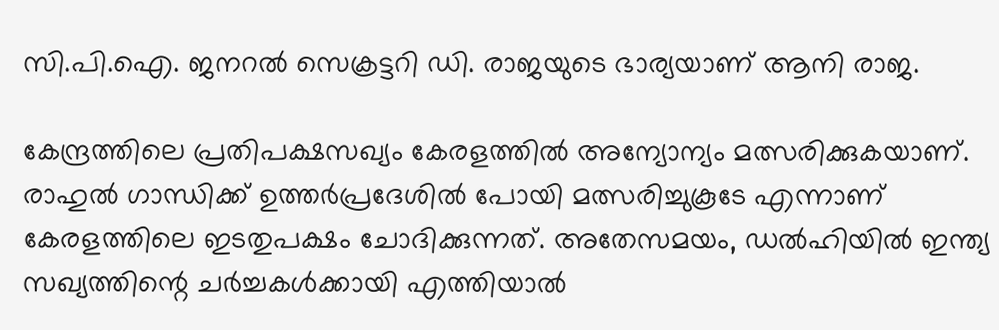സി.പി.ഐ. ജനറല്‍ സെക്രട്ടറി ഡി. രാജയുടെ ഭാര്യയാണ് ആനി രാജ.

കേന്ദ്രത്തിലെ പ്രതിപക്ഷസഖ്യം കേരളത്തില്‍ അന്യോന്യം മത്സരിക്കുകയാണ്. രാഹുല്‍ ഗാന്ധിക്ക് ഉത്തര്‍പ്രദേശില്‍ പോയി മത്സരിച്ചുകൂടേ എന്നാണ് കേരളത്തിലെ ഇടതുപക്ഷം ചോദിക്കുന്നത്. അതേസമയം, ഡല്‍ഹിയില്‍ ഇന്ത്യ സഖ്യത്തിന്റെ ചര്‍ച്ചകള്‍ക്കായി എത്തിയാല്‍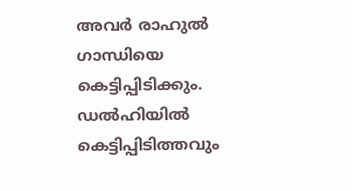അവര്‍ രാഹുല്‍ ഗാന്ധിയെ കെട്ടിപ്പിടിക്കും. ഡല്‍ഹിയില്‍ കെട്ടിപ്പിടിത്തവും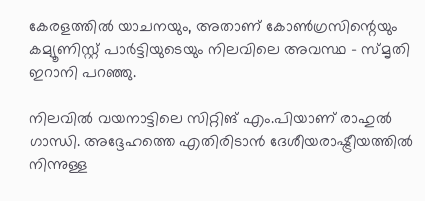കേരളത്തില്‍ യാചനയും, അതാണ് കോണ്‍ഗ്രസിന്റെയും കമ്യൂണിസ്റ്റ് പാര്‍ട്ടിയുടെയും നിലവിലെ അവസ്ഥ – സ്മൃതി ഇറാനി പറഞ്ഞു.

നിലവില്‍ വയനാട്ടിലെ സിറ്റിങ് എം.പിയാണ് രാഹുല്‍ ഗാന്ധി. അദ്ദേഹത്തെ എതിരിടാന്‍ ദേശീയരാഷ്ട്രീയത്തില്‍ നിന്നുള്ള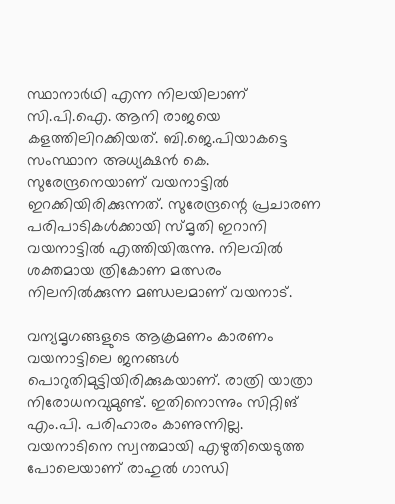സ്ഥാനാര്‍ഥി എന്ന നിലയിലാണ് സി.പി.ഐ. ആനി രാജയെ കളത്തിലിറക്കിയത്. ബി.ജെ.പിയാകട്ടെ സംസ്ഥാന അധ്യക്ഷന്‍ കെ. സുരേന്ദ്രനെയാണ് വയനാട്ടില്‍ ഇറക്കിയിരിക്കുന്നത്. സുരേന്ദ്രന്റെ പ്രചാരണ പരിപാടികള്‍ക്കായി സ്മൃതി ഇറാനി വയനാട്ടില്‍ എത്തിയിരുന്നു. നിലവില്‍ ശക്തമായ ത്രികോണ മത്സരം നിലനില്‍ക്കുന്ന മണ്ഡലമാണ് വയനാട്.

വന്യമൃഗങ്ങളുടെ ആക്രമണം കാരണം വയനാട്ടിലെ ജനങ്ങള്‍ പൊറുതിമുട്ടിയിരിക്കുകയാണ്. രാത്രി യാത്രാ നിരോധനവുമുണ്ട്. ഇതിനൊന്നും സിറ്റിങ് എം.പി. പരിഹാരം കാണുന്നില്ല. വയനാടിനെ സ്വന്തമായി എഴുതിയെടുത്ത പോലെയാണ് രാഹുല്‍ ഗാന്ധി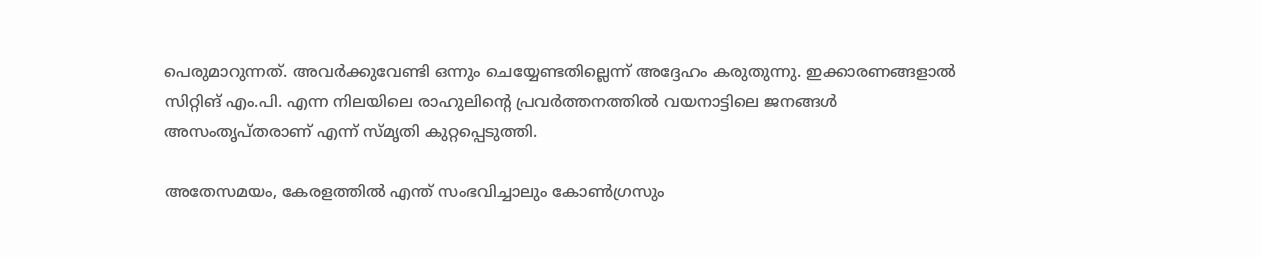പെരുമാറുന്നത്. അവര്‍ക്കുവേണ്ടി ഒന്നും ചെയ്യേണ്ടതില്ലെന്ന് അദ്ദേഹം കരുതുന്നു. ഇക്കാരണങ്ങളാല്‍ സിറ്റിങ് എം.പി. എന്ന നിലയിലെ രാഹുലിന്റെ പ്രവര്‍ത്തനത്തില്‍ വയനാട്ടിലെ ജനങ്ങള്‍ അസംതൃപ്തരാണ് എന്ന് സ്മൃതി കുറ്റപ്പെടുത്തി.

അതേസമയം, കേരളത്തില്‍ എന്ത് സംഭവിച്ചാലും കോണ്‍ഗ്രസും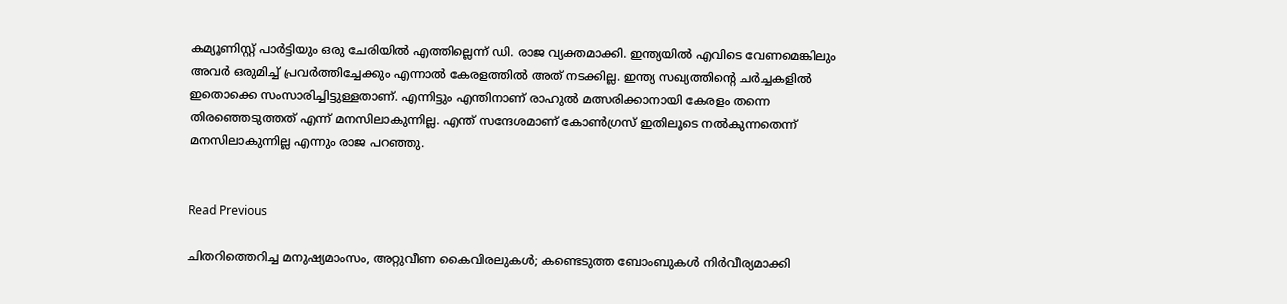കമ്യൂണിസ്റ്റ് പാര്‍ട്ടിയും ഒരു ചേരിയില്‍ എത്തില്ലെന്ന് ഡി. രാജ വ്യക്തമാക്കി. ഇന്ത്യയില്‍ എവിടെ വേണമെങ്കിലും അവര്‍ ഒരുമിച്ച് പ്രവര്‍ത്തിച്ചേക്കും എന്നാല്‍ കേരളത്തില്‍ അത് നടക്കില്ല. ഇന്ത്യ സഖ്യത്തിന്റെ ചര്‍ച്ചകളില്‍ ഇതൊക്കെ സംസാരിച്ചിട്ടുള്ളതാണ്. എന്നിട്ടും എന്തിനാണ് രാഹുല്‍ മത്സരിക്കാനായി കേരളം തന്നെ തിരഞ്ഞെടുത്തത് എന്ന് മനസിലാകുന്നില്ല. എന്ത് സന്ദേശമാണ് കോണ്‍ഗ്രസ് ഇതിലൂടെ നല്‍കുന്നതെന്ന് മനസിലാകുന്നില്ല എന്നും രാജ പറഞ്ഞു.


Read Previous

ചിതറിത്തെറിച്ച മനുഷ്യമാംസം, അറ്റുവീണ കൈവിരലുകൾ; കണ്ടെടുത്ത ബോംബുകൾ നിർവീര്യമാക്കി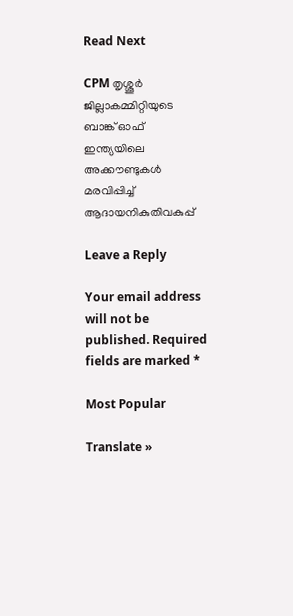Read Next

CPM തൃശ്ശൂര്‍ ജില്ലാകമ്മിറ്റിയുടെ ബാങ്ക് ഓഫ് ഇന്ത്യയിലെ അക്കൗണ്ടുകള്‍ മരവിപ്പിച്ച് ആദായനികുതിവകുപ്പ്

Leave a Reply

Your email address will not be published. Required fields are marked *

Most Popular

Translate »